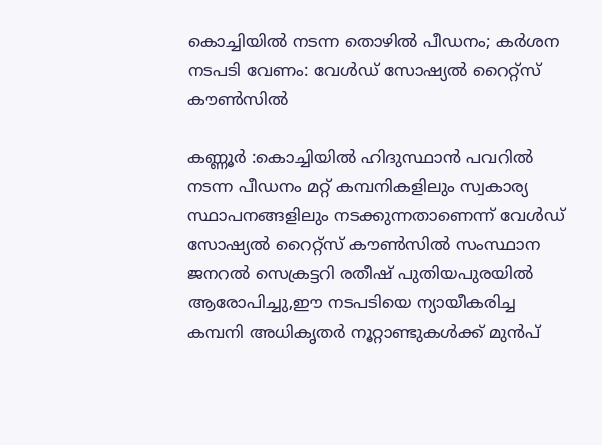കൊച്ചിയില്‍ നടന്ന തൊഴില്‍ പീഡനം; കര്‍ശന നടപടി വേണം: വേള്‍ഡ് സോഷ്യല്‍ റൈറ്റ്‌സ് കൗണ്‍സില്‍

കണ്ണൂര്‍ :കൊച്ചിയില്‍ ഹിദുസ്ഥാന്‍ പവറില്‍ നടന്ന പീഡനം മറ്റ് കമ്പനികളിലും സ്വകാര്യ സ്ഥാപനങ്ങളിലും നടക്കുന്നതാണെന്ന് വേള്‍ഡ് സോഷ്യല്‍ റൈറ്റ്‌സ് കൗണ്‍സില്‍ സംസ്ഥാന ജനറല്‍ സെക്രട്ടറി രതീഷ് പുതിയപുരയില്‍ ആരോപിച്ചു,ഈ നടപടിയെ ന്യായീകരിച്ച കമ്പനി അധികൃതര്‍ നൂറ്റാണ്ടുകള്‍ക്ക് മുന്‍പ്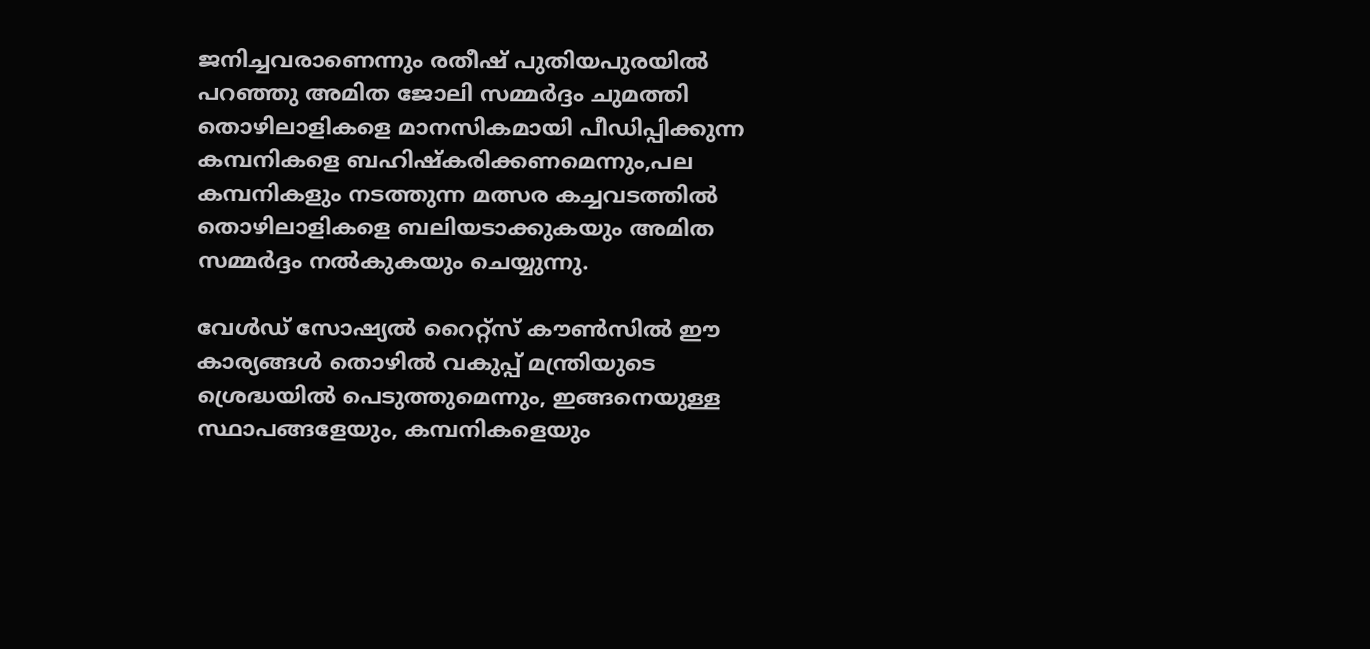ജനിച്ചവരാണെന്നും രതീഷ് പുതിയപുരയില്‍ പറഞ്ഞു അമിത ജോലി സമ്മര്‍ദ്ദം ചുമത്തി തൊഴിലാളികളെ മാനസികമായി പീഡിപ്പിക്കുന്ന കമ്പനികളെ ബഹിഷ്‌കരിക്കണമെന്നും,പല കമ്പനികളും നടത്തുന്ന മത്സര കച്ചവടത്തില്‍ തൊഴിലാളികളെ ബലിയടാക്കുകയും അമിത സമ്മര്‍ദ്ദം നല്‍കുകയും ചെയ്യുന്നു.

വേള്‍ഡ് സോഷ്യല്‍ റൈറ്റ്‌സ് കൗണ്‍സില്‍ ഈ കാര്യങ്ങള്‍ തൊഴില്‍ വകുപ്പ് മന്ത്രിയുടെ ശ്രെദ്ധയില്‍ പെടുത്തുമെന്നും, ഇങ്ങനെയുള്ള സ്ഥാപങ്ങളേയും, കമ്പനികളെയും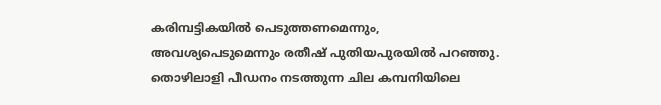കരിമ്പട്ടികയില്‍ പെടുത്തണമെന്നും, അവശ്യപെടുമെന്നും രതീഷ് പുതിയപുരയില്‍ പറഞ്ഞു. തൊഴിലാളി പീഡനം നടത്തുന്ന ചില കമ്പനിയിലെ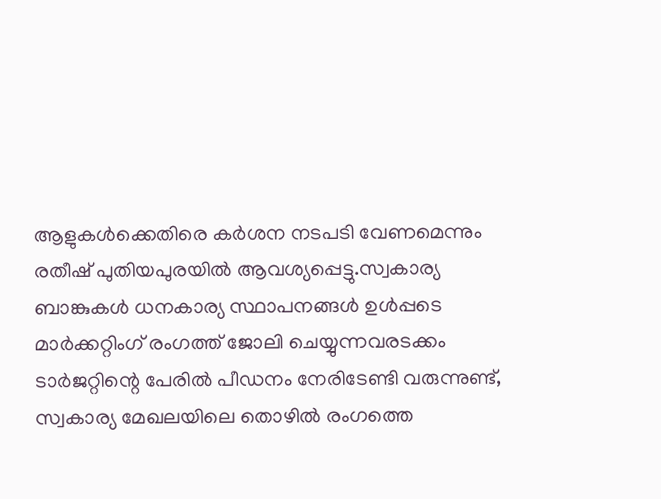ആളുകള്‍ക്കെതിരെ കര്‍ശന നടപടി വേണമെന്നും രതീഷ് പുതിയപുരയില്‍ ആവശ്യപ്പെട്ടു.സ്വകാര്യ ബാങ്കുകള്‍ ധനകാര്യ സ്ഥാപനങ്ങള്‍ ഉള്‍പ്പടെ മാര്‍ക്കറ്റിംഗ് രംഗത്ത് ജോലി ചെയ്യുന്നവരടക്കം ടാര്‍ജറ്റിന്റെ പേരില്‍ പീഡനം നേരിടേണ്ടി വരുന്നുണ്ട്, സ്വകാര്യ മേഖലയിലെ തൊഴില്‍ രംഗത്തെ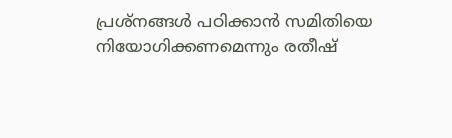പ്രശ്‌നങ്ങള്‍ പഠിക്കാന്‍ സമിതിയെ നിയോഗിക്കണമെന്നും രതീഷ്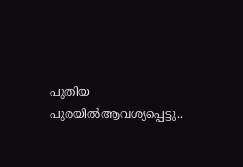പുതിയ പുരയില്‍ആവശ്യപ്പെട്ടു..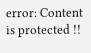error: Content is protected !!